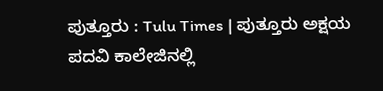ಪುತ್ತೂರು : Tulu Times | ಪುತ್ತೂರು ಅಕ್ಷಯ ಪದವಿ ಕಾಲೇಜಿನಲ್ಲಿ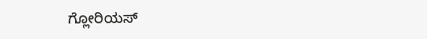ಗ್ಲೋರಿಯಸ್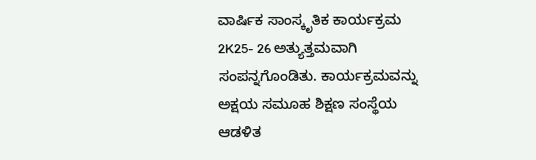ವಾರ್ಷಿಕ ಸಾಂಸ್ಕೃತಿಕ ಕಾರ್ಯಕ್ರಮ 2K25- 26 ಅತ್ಯುತ್ತಮವಾಗಿ ಸಂಪನ್ನಗೊಂಡಿತು. ಕಾರ್ಯಕ್ರಮವನ್ನು ಅಕ್ಷಯ ಸಮೂಹ ಶಿಕ್ಷಣ ಸಂಸ್ಥೆಯ ಆಡಳಿತ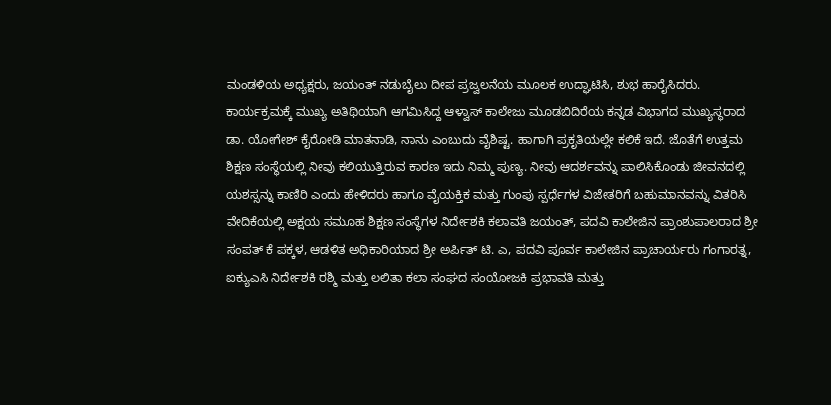ಮಂಡಳಿಯ ಅಧ್ಯಕ್ಷರು, ಜಯಂತ್ ನಡುಬೈಲು ದೀಪ ಪ್ರಜ್ವಲನೆಯ ಮೂಲಕ ಉದ್ಘಾಟಿಸಿ, ಶುಭ ಹಾರೈಸಿದರು.
ಕಾರ್ಯಕ್ರಮಕ್ಕೆ ಮುಖ್ಯ ಅತಿಥಿಯಾಗಿ ಆಗಮಿಸಿದ್ದ ಆಳ್ವಾಸ್ ಕಾಲೇಜು ಮೂಡಬಿದಿರೆಯ ಕನ್ನಡ ವಿಭಾಗದ ಮುಖ್ಯಸ್ಥರಾದ ಡಾ. ಯೋಗೇಶ್ ಕೈರೋಡಿ ಮಾತನಾಡಿ, ನಾನು ಎಂಬುದು ವೈಶಿಷ್ಟ. ಹಾಗಾಗಿ ಪ್ರಕೃತಿಯಲ್ಲೇ ಕಲಿಕೆ ಇದೆ. ಜೊತೆಗೆ ಉತ್ತಮ ಶಿಕ್ಷಣ ಸಂಸ್ಥೆಯಲ್ಲಿ ನೀವು ಕಲಿಯುತ್ತಿರುವ ಕಾರಣ ಇದು ನಿಮ್ಮ ಪುಣ್ಯ. ನೀವು ಆದರ್ಶವನ್ನು ಪಾಲಿಸಿಕೊಂಡು ಜೀವನದಲ್ಲಿ ಯಶಸ್ಸನ್ನು ಕಾಣಿರಿ ಎಂದು ಹೇಳಿದರು ಹಾಗೂ ವೈಯಕ್ತಿಕ ಮತ್ತು ಗುಂಪು ಸ್ಪರ್ಧೆಗಳ ವಿಜೇತರಿಗೆ ಬಹುಮಾನವನ್ನು ವಿತರಿಸಿ
ವೇದಿಕೆಯಲ್ಲಿ ಅಕ್ಷಯ ಸಮೂಹ ಶಿಕ್ಷಣ ಸಂಸ್ಥೆಗಳ ನಿರ್ದೇಶಕಿ ಕಲಾವತಿ ಜಯಂತ್, ಪದವಿ ಕಾಲೇಜಿನ ಪ್ರಾಂಶುಪಾಲರಾದ ಶ್ರೀ ಸಂಪತ್ ಕೆ ಪಕ್ಕಳ, ಆಡಳಿತ ಅಧಿಕಾರಿಯಾದ ಶ್ರೀ ಅರ್ಪಿತ್ ಟಿ. ಎ, ಪದವಿ ಪೂರ್ವ ಕಾಲೇಜಿನ ಪ್ರಾಚಾರ್ಯರು ಗಂಗಾರತ್ನ, ಐಕ್ಯುಎಸಿ ನಿರ್ದೇಶಕಿ ರಶ್ಮಿ ಮತ್ತು ಲಲಿತಾ ಕಲಾ ಸಂಘದ ಸಂಯೋಜಕಿ ಪ್ರಭಾವತಿ ಮತ್ತು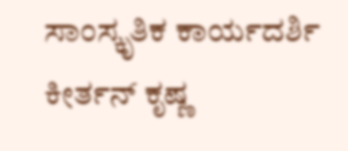ಸಾಂಸ್ಕೃತಿಕ ಕಾರ್ಯದರ್ಶಿ ಕೀರ್ತನ್ ಕೃಷ್ಣ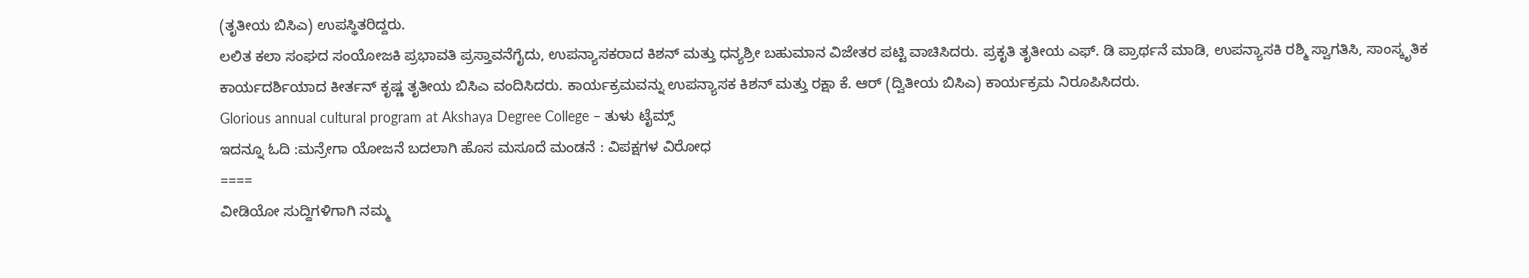(ತೃತೀಯ ಬಿಸಿಎ) ಉಪಸ್ಥಿತರಿದ್ದರು.
ಲಲಿತ ಕಲಾ ಸಂಘದ ಸಂಯೋಜಕಿ ಪ್ರಭಾವತಿ ಪ್ರಸ್ತಾವನೆಗೈದು, ಉಪನ್ಯಾಸಕರಾದ ಕಿಶನ್ ಮತ್ತು ಧನ್ಯಶ್ರೀ ಬಹುಮಾನ ವಿಜೇತರ ಪಟ್ಟಿ ವಾಚಿಸಿದರು. ಪ್ರಕೃತಿ ತೃತೀಯ ಎಫ್. ಡಿ ಪ್ರಾರ್ಥನೆ ಮಾಡಿ, ಉಪನ್ಯಾಸಕಿ ರಶ್ಮಿ ಸ್ವಾಗತಿಸಿ, ಸಾಂಸ್ಕೃತಿಕ ಕಾರ್ಯದರ್ಶಿಯಾದ ಕೀರ್ತನ್ ಕೃಷ್ಣ ತೃತೀಯ ಬಿಸಿಎ ವಂದಿಸಿದರು. ಕಾರ್ಯಕ್ರಮವನ್ನು ಉಪನ್ಯಾಸಕ ಕಿಶನ್ ಮತ್ತು ರಕ್ಷಾ ಕೆ. ಆರ್ (ದ್ವಿತೀಯ ಬಿಸಿಎ) ಕಾರ್ಯಕ್ರಮ ನಿರೂಪಿಸಿದರು.
Glorious annual cultural program at Akshaya Degree College – ತುಳು ಟೈಮ್ಸ್
ಇದನ್ನೂ ಓದಿ :ಮನ್ರೇಗಾ ಯೋಜನೆ ಬದಲಾಗಿ ಹೊಸ ಮಸೂದೆ ಮಂಡನೆ : ವಿಪಕ್ಷಗಳ ವಿರೋಧ
====
ವೀಡಿಯೋ ಸುದ್ದಿಗಳಿಗಾಗಿ ನಮ್ಮ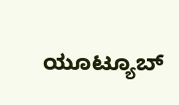ಯೂಟ್ಯೂಬ್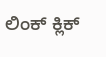ಲಿಂಕ್ ಕ್ಲಿಕ್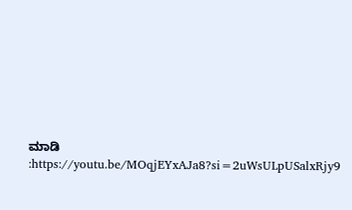ಮಾಡಿ :https://youtu.be/MOqjEYxAJa8?si=2uWsULpUSalxRjy9